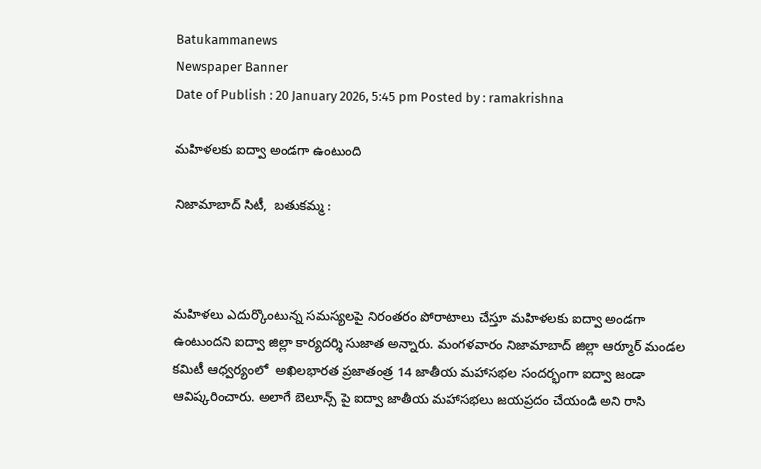Batukammanews
Newspaper Banner
Date of Publish : 20 January 2026, 5:45 pm Posted by : ramakrishna

మహిళలకు ఐద్వా అండగా ఉంటుంది

నిజామాబాద్ సిటీ,  బతుకమ్మ :



మహిళలు ఎదుర్కొంటున్న సమస్యలపై నిరంతరం పోరాటాలు చేస్తూ మహిళలకు ఐద్వా అండగా ఉంటుందని ఐద్వా జిల్లా కార్యదర్శి సుజాత అన్నారు. మంగళవారం నిజామాబాద్ జిల్లా ఆర్మూర్ మండల కమిటీ ఆధ్వర్యంలో  అఖిలభారత ప్రజాతంత్ర 14 జాతీయ మహాసభల సందర్భంగా ఐద్వా జండా ఆవిష్కరించారు. అలాగే బెలూన్స్ పై ఐద్వా జాతీయ మహాసభలు జయప్రదం చేయండి అని రాసి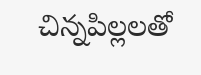చిన్నపిల్లలతో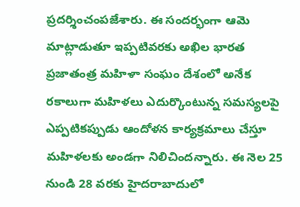ప్రదర్శించంపజేశారు. ఈ సందర్భంగా ఆమె మాట్లాడుతూ ఇప్పటివరకు అఖిల భారత ప్రజాతంత్ర మహిళా సంఘం దేశంలో అనేక రకాలుగా మహిళలు ఎదుర్కొంటున్న సమస్యలపై ఎప్పటికప్పుడు ఆందోళన కార్యక్రమాలు చేస్తూ మహిళలకు అండగా నిలిచిందన్నారు. ఈ నెల 25 నుండి 28 వరకు హైదరాబాదులో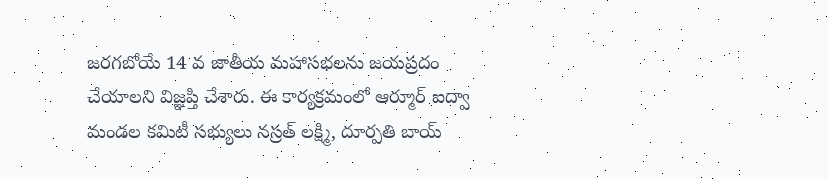జరగబోయే 14 వ జాతీయ మహాసభలను జయప్రదం చేయాలని విజ్ఞప్తి చేశారు. ఈ కార్యక్రమంలో ఆర్మూర్ ఐద్వా మండల కమిటీ సభ్యులు నస్రత్ లక్ష్మి, దూర్పతి బాయ్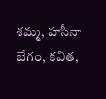శమ్మ, హసీనా బేగం, కవిత,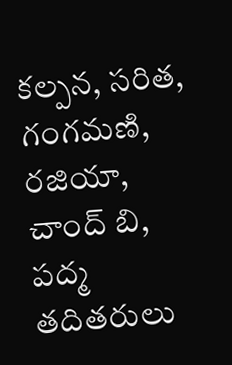కల్పన, సరిత, గంగమణి, రజియా, చాంద్ బి, పద్మ తదితరులు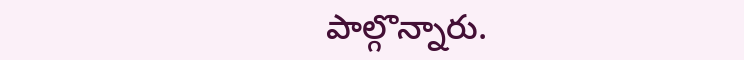పాల్గొన్నారు.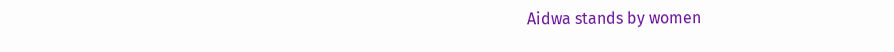Aidwa stands by women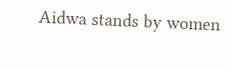Aidwa stands by women